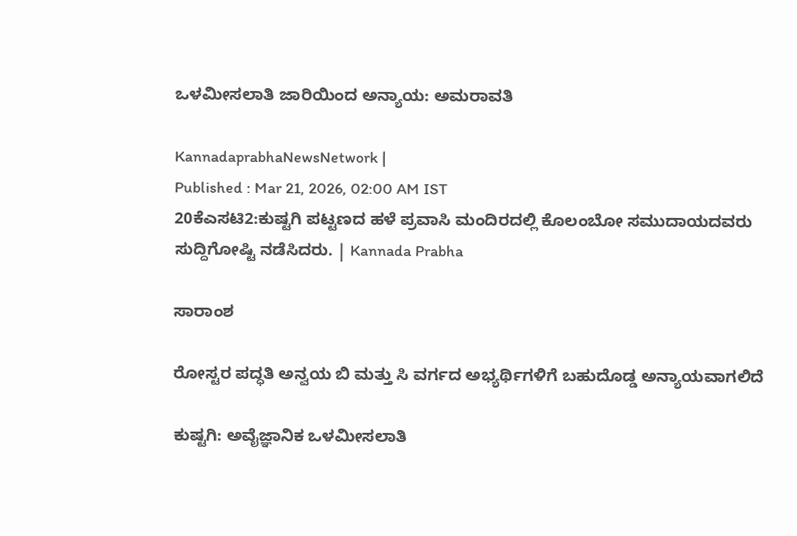ಒಳಮೀಸಲಾತಿ ಜಾರಿಯಿಂದ ಅನ್ಯಾಯ: ಅಮರಾವತಿ

KannadaprabhaNewsNetwork |
Published : Mar 21, 2026, 02:00 AM IST
20ಕೆಎಸಟಿ2:ಕುಷ್ಟಗಿ ಪಟ್ಟಣದ ಹಳೆ ಪ್ರವಾಸಿ ಮಂದಿರದಲ್ಲಿ ಕೊಲಂಬೋ ಸಮುದಾಯದವರು ಸುದ್ದಿಗೋಷ್ಟಿ ನಡೆಸಿದರು. | Kannada Prabha

ಸಾರಾಂಶ

ರೋಸ್ಟರ ಪದ್ಧತಿ ಅನ್ವಯ ಬಿ ಮತ್ತು ಸಿ ವರ್ಗದ ಅಭ್ಯರ್ಥಿಗಳಿಗೆ ಬಹುದೊಡ್ಡ ಅನ್ಯಾಯವಾಗಲಿದೆ

ಕುಷ್ಟಗಿ: ಅವೈಜ್ಞಾನಿಕ ಒಳಮೀಸಲಾತಿ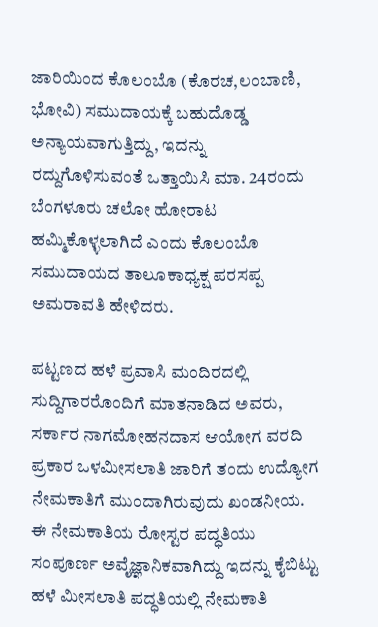ಜಾರಿಯಿಂದ ಕೊಲಂಬೊ (ಕೊರಚ,ಲಂಬಾಣಿ, ಭೋವಿ) ಸಮುದಾಯಕ್ಕೆ ಬಹುದೊಡ್ಡ ಅನ್ಯಾಯವಾಗುತ್ತಿದ್ದು, ಇದನ್ನು ರದ್ದುಗೊಳಿಸುವಂತೆ ಒತ್ತಾಯಿಸಿ ಮಾ. 24ರಂದು ಬೆಂಗಳೂರು ಚಲೋ ಹೋರಾಟ ಹಮ್ಮಿಕೊಳ್ಳಲಾಗಿದೆ ಎಂದು ಕೊಲಂಬೊ ಸಮುದಾಯದ ತಾಲೂಕಾಧ್ಯಕ್ಷ ಪರಸಪ್ಪ ಅಮರಾವತಿ ಹೇಳಿದರು.

ಪಟ್ಟಣದ ಹಳೆ ಪ್ರವಾಸಿ ಮಂದಿರದಲ್ಲಿ ಸುದ್ದಿಗಾರರೊಂದಿಗೆ ಮಾತನಾಡಿದ ಅವರು, ಸರ್ಕಾರ ನಾಗಮೋಹನದಾಸ ಆಯೋಗ ವರದಿ ಪ್ರಕಾರ ಒಳಮೀಸಲಾತಿ ಜಾರಿಗೆ ತಂದು ಉದ್ಯೋಗ ನೇಮಕಾತಿಗೆ ಮುಂದಾಗಿರುವುದು ಖಂಡನೀಯ. ಈ ನೇಮಕಾತಿಯ ರೋಸ್ಟರ ಪದ್ಧತಿಯು ಸಂಪೂರ್ಣ ಅವೈಜ್ಞಾನಿಕವಾಗಿದ್ದು ಇದನ್ನು ಕೈಬಿಟ್ಟು ಹಳೆ ಮೀಸಲಾತಿ ಪದ್ಧತಿಯಲ್ಲಿ ನೇಮಕಾತಿ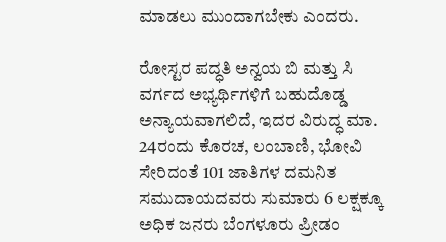ಮಾಡಲು ಮುಂದಾಗಬೇಕು ಎಂದರು.

ರೋಸ್ಟರ ಪದ್ಧತಿ ಅನ್ವಯ ಬಿ ಮತ್ತು ಸಿ ವರ್ಗದ ಅಭ್ಯರ್ಥಿಗಳಿಗೆ ಬಹುದೊಡ್ಡ ಅನ್ಯಾಯವಾಗಲಿದೆ, ಇದರ ವಿರುದ್ಧ ಮಾ. 24ರಂದು ಕೊರಚ, ಲಂಬಾಣಿ, ಭೋವಿ ಸೇರಿದಂತೆ 101 ಜಾತಿಗಳ ದಮನಿತ ಸಮುದಾಯದವರು ಸುಮಾರು 6 ಲಕ್ಷಕ್ಕೂ ಅಧಿಕ ಜನರು ಬೆಂಗಳೂರು ಪ್ರೀಡಂ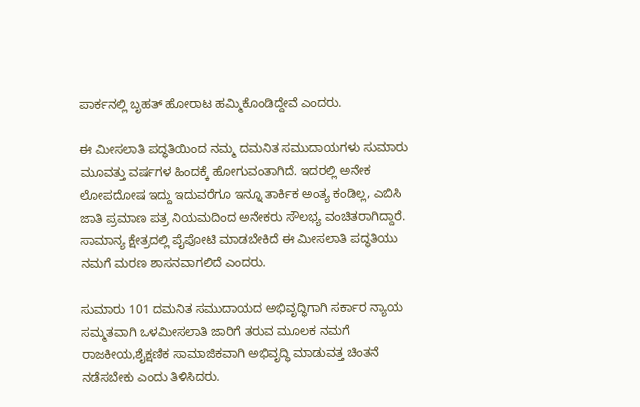ಪಾರ್ಕನಲ್ಲಿ ಬೃಹತ್ ಹೋರಾಟ ಹಮ್ಮಿಕೊಂಡಿದ್ದೇವೆ ಎಂದರು.

ಈ ಮೀಸಲಾತಿ ಪದ್ಧತಿಯಿಂದ ನಮ್ಮ ದಮನಿತ ಸಮುದಾಯಗಳು ಸುಮಾರು ಮೂವತ್ತು ವರ್ಷಗಳ ಹಿಂದಕ್ಕೆ ಹೋಗುವಂತಾಗಿದೆ. ಇದರಲ್ಲಿ ಅನೇಕ ಲೋಪದೋಷ ಇದ್ದು ಇದುವರೆಗೂ ಇನ್ನೂ ತಾರ್ಕಿಕ ಅಂತ್ಯ ಕಂಡಿಲ್ಲ, ಎಬಿಸಿ ಜಾತಿ ಪ್ರಮಾಣ ಪತ್ರ ನಿಯಮದಿಂದ ಅನೇಕರು ಸೌಲಭ್ಯ ವಂಚಿತರಾಗಿದ್ದಾರೆ. ಸಾಮಾನ್ಯ ಕ್ಷೇತ್ರದಲ್ಲಿ ಪೈಪೋಟಿ ಮಾಡಬೇಕಿದೆ ಈ ಮೀಸಲಾತಿ ಪದ್ಧತಿಯು ನಮಗೆ ಮರಣ ಶಾಸನವಾಗಲಿದೆ ಎಂದರು.

ಸುಮಾರು 101 ದಮನಿತ ಸಮುದಾಯದ ಅಭಿವೃದ್ಧಿಗಾಗಿ ಸರ್ಕಾರ ನ್ಯಾಯ ಸಮ್ಮತವಾಗಿ ಒಳಮೀಸಲಾತಿ ಜಾರಿಗೆ ತರುವ ಮೂಲಕ ನಮಗೆ ರಾಜಕೀಯ,ಶೈಕ್ಷಣಿಕ ಸಾಮಾಜಿಕವಾಗಿ ಅಭಿವೃದ್ಧಿ ಮಾಡುವತ್ತ ಚಿಂತನೆ ನಡೆಸಬೇಕು ಎಂದು ತಿಳಿಸಿದರು.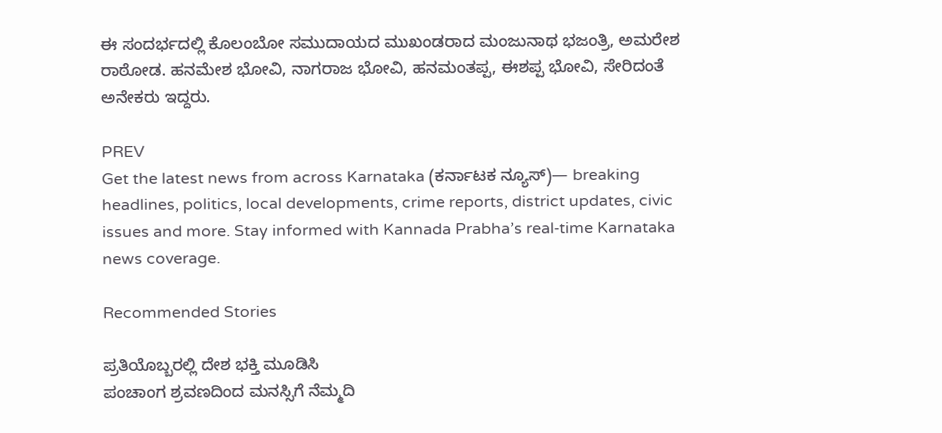ಈ ಸಂದರ್ಭದಲ್ಲಿ ಕೊಲಂಬೋ ಸಮುದಾಯದ ಮುಖಂಡರಾದ ಮಂಜುನಾಥ ಭಜಂತ್ರಿ, ಅಮರೇಶ ರಾಠೋಡ. ಹನಮೇಶ ಭೋವಿ, ನಾಗರಾಜ ಭೋವಿ, ಹನಮಂತಪ್ಪ, ಈಶಪ್ಪ ಭೋವಿ, ಸೇರಿದಂತೆ ಅನೇಕರು ಇದ್ದರು.

PREV
Get the latest news from across Karnataka (ಕರ್ನಾಟಕ ನ್ಯೂಸ್)— breaking headlines, politics, local developments, crime reports, district updates, civic issues and more. Stay informed with Kannada Prabha’s real‑time Karnataka news coverage.

Recommended Stories

ಪ್ರತಿಯೊಬ್ಬರಲ್ಲಿ ದೇಶ ಭಕ್ತಿ ಮೂಡಿಸಿ
ಪಂಚಾಂಗ ಶ್ರವಣದಿಂದ ಮನಸ್ಸಿಗೆ ನೆಮ್ಮದಿ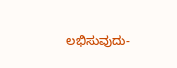ಲಭಿಸುವುದು-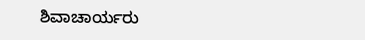ಶಿವಾಚಾರ್ಯರು